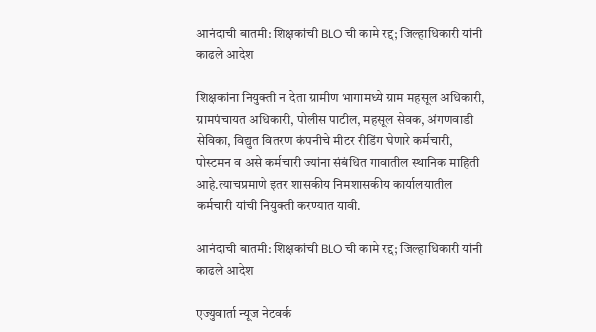आनंदाची बातमी: शिक्षकांची BLO ची कामे रद्द; जिल्हाधिकारी यांनी काढले आदेश

शिक्षकांना नियुक्ती न देता ग्रामीण भागामध्ये ग्राम महसूल अधिकारी, ग्रामपंचायत अधिकारी, पोलीस पाटील, महसूल सेवक, अंगणवाडी सेविका, विद्युत वितरण कंपनीचे मीटर रीडिंग घेणारे कर्मचारी, पोस्टमन व असे कर्मचारी ज्यांना संबंधित गावातील स्थानिक माहिती आहे.त्याचप्रमाणे इतर शासकीय निमशासकीय कार्यालयातील कर्मचारी यांची नियुक्ती करण्यात यावी.

आनंदाची बातमी: शिक्षकांची BLO ची कामे रद्द; जिल्हाधिकारी यांनी काढले आदेश

एज्युवार्ता न्यूज नेटवर्क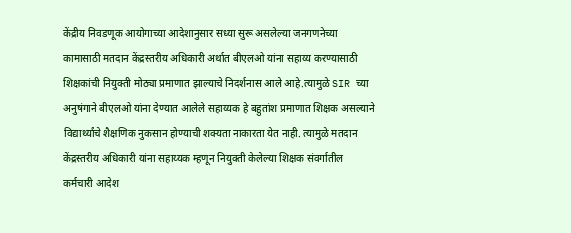केंद्रीय निवडणूक आयोगाच्या आदेशानुसार सध्या सुरू असलेल्या जनगणनेच्या कामासाठी मतदान केंद्रस्तरीय अधिकारी अर्थात बीएलओ यांना सहाय्य करण्यासाठी शिक्षकांची नियुक्ती मोठ्या प्रमाणात झाल्याचे निदर्शनास आले आहे.त्यामुळे SIR च्या अनुषंगाने बीएलओ यांना देण्यात आलेले सहाय्यक हे बहुतांश प्रमाणात शिक्षक असल्याने विद्यार्थ्यांचे शैक्षणिक नुकसान होण्याची शक्यता नाकारता येत नाही. त्यामुळे मतदान केंद्रस्तरीय अधिकारी यांना सहाय्यक म्हणून नियुक्ती केलेल्या शिक्षक संवर्गातील कर्मचारी आदेश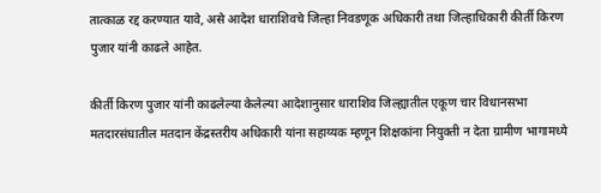तात्काळ रद्द करण्यात यावे, असे आदेश धाराशिवचे जिल्हा निवडणूक अधिकारी तथा जिल्हाधिकारी कीर्ती किरण पुजार यांनी काढले आहेत.

कीर्ती किरण पुजार यांनी काढलेल्या केलेल्या आदेशानुसार धाराशिव जिल्ह्यातील एकूण चार विधानसभा मतदारसंघातील मतदान केंद्रस्तरीय अधिकारी यांना सहाय्यक म्हणून शिक्षकांना नियुक्ती न देता ग्रामीण भागामध्ये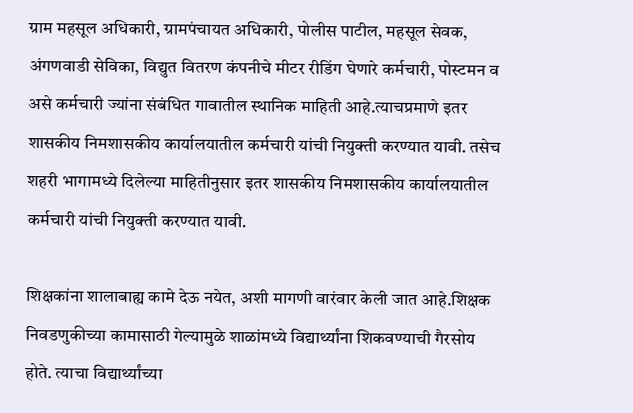ग्राम महसूल अधिकारी, ग्रामपंचायत अधिकारी, पोलीस पाटील, महसूल सेवक, अंगणवाडी सेविका, विद्युत वितरण कंपनीचे मीटर रीडिंग घेणारे कर्मचारी, पोस्टमन व असे कर्मचारी ज्यांना संबंधित गावातील स्थानिक माहिती आहे.त्याचप्रमाणे इतर शासकीय निमशासकीय कार्यालयातील कर्मचारी यांची नियुक्ती करण्यात यावी. तसेच शहरी भागामध्ये दिलेल्या माहितीनुसार इतर शासकीय निमशासकीय कार्यालयातील कर्मचारी यांची नियुक्ती करण्यात यावी.

शिक्षकांना शालाबाह्य कामे देऊ नयेत, अशी मागणी वारंवार केली जात आहे.शिक्षक निवडणुकीच्या कामासाठी गेल्यामुळे शाळांमध्ये विद्यार्थ्यांना शिकवण्याची गैरसोय होते. त्याचा विद्यार्थ्यांच्या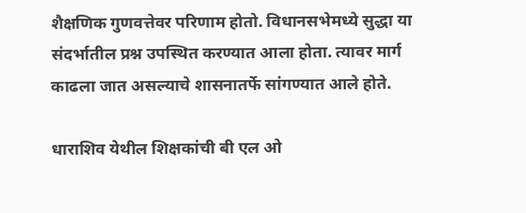शैक्षणिक गुणवत्तेवर परिणाम होतो. विधानसभेमध्ये सुद्धा या संदर्भातील प्रश्न उपस्थित करण्यात आला होता. त्यावर मार्ग काढला जात असल्याचे शासनातर्फे सांगण्यात आले होते.

धाराशिव येथील शिक्षकांची बी एल ओ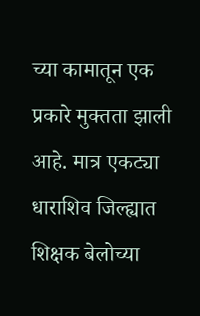च्या कामातून एक प्रकारे मुक्तता झाली आहे. मात्र एकट्या धाराशिव जिल्ह्यात शिक्षक बेलोच्या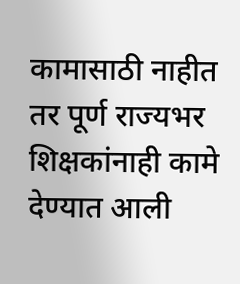कामासाठी नाहीत तर पूर्ण राज्यभर शिक्षकांनाही कामे देण्यात आली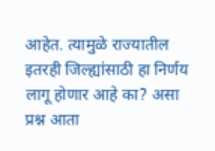आहेत. त्यामुळे राज्यातील इतरही जिल्ह्यांसाठी हा निर्णय लागू होणार आहे का? असा प्रश्न आता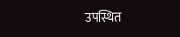उपस्थित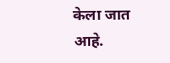केला जात आहे.